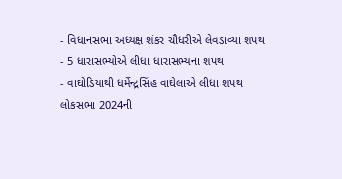- વિધાનસભા અધ્યક્ષ શંકર ચૌધરીએ લેવડાવ્યા શપથ
- 5 ધારાસભ્યોએ લીધા ધારાસભ્યના શપથ
- વાઘોડિયાથી ધર્મેન્દ્રસિંહ વાઘેલાએ લીધા શપથ
લોકસભા 2024ની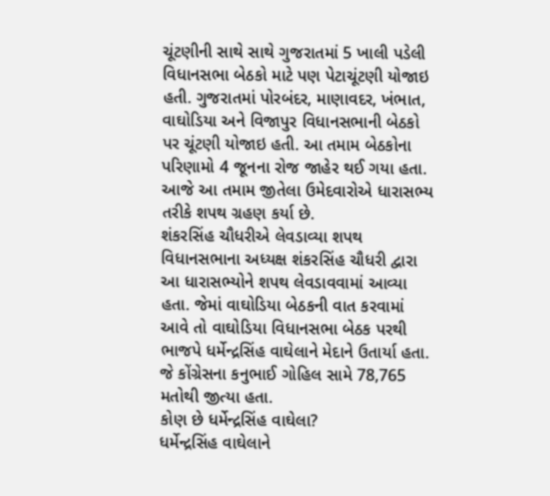ચૂંટણીની સાથે સાથે ગુજરાતમાં 5 ખાલી પડેલી વિધાનસભા બેઠકો માટે પણ પેટાચૂંટણી યોજાઇ હતી. ગુજરાતમાં પોરબંદર, માણાવદર, ખંભાત, વાઘોડિયા અને વિજાપુર વિધાનસભાની બેઠકો પર ચૂંટણી યોજાઇ હતી. આ તમામ બેઠકોના પરિણામો 4 જૂનના રોજ જાહેર થઈ ગયા હતા. આજે આ તમામ જીતેલા ઉમેદવારોએ ધારાસભ્ય તરીકે શપથ ગ્રહણ કર્યા છે.
શંકરસિંહ ચૌધરીએ લેવડાવ્યા શપથ
વિધાનસભાના અધ્યક્ષ શંકરસિંહ ચૌધરી દ્વારા આ ધારાસભ્યોને શપથ લેવડાવવામાં આવ્યા હતા. જેમાં વાઘોડિયા બેઠકની વાત કરવામાં આવે તો વાઘોડિયા વિધાનસભા બેઠક પરથી ભાજપે ધર્મેન્દ્રસિંહ વાઘેલાને મેદાને ઉતાર્યા હતા. જે કોંગ્રેસના કનુભાઈ ગોહિલ સામે 78,765 મતોથી જીત્યા હતા.
કોણ છે ધર્મેન્દ્રસિંહ વાઘેલા?
ધર્મેન્દ્રસિંહ વાઘેલાને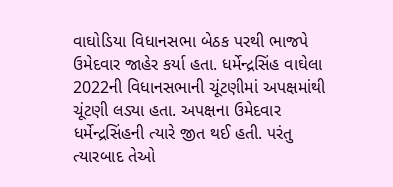વાઘોડિયા વિધાનસભા બેઠક પરથી ભાજપે ઉમેદવાર જાહેર કર્યા હતા. ધર્મેન્દ્રસિંહ વાઘેલા 2022ની વિધાનસભાની ચૂંટણીમાં અપક્ષમાંથી ચૂંટણી લડ્યા હતા. અપક્ષના ઉમેદવાર ધર્મેન્દ્રસિંહની ત્યારે જીત થઈ હતી. પરંતુ ત્યારબાદ તેઓ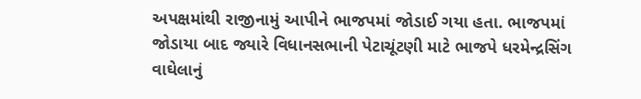અપક્ષમાંથી રાજીનામું આપીને ભાજપમાં જોડાઈ ગયા હતા. ભાજપમાં જોડાયા બાદ જ્યારે વિધાનસભાની પેટાચૂંટણી માટે ભાજપે ધરમેન્દ્રસિંગ વાઘેલાનું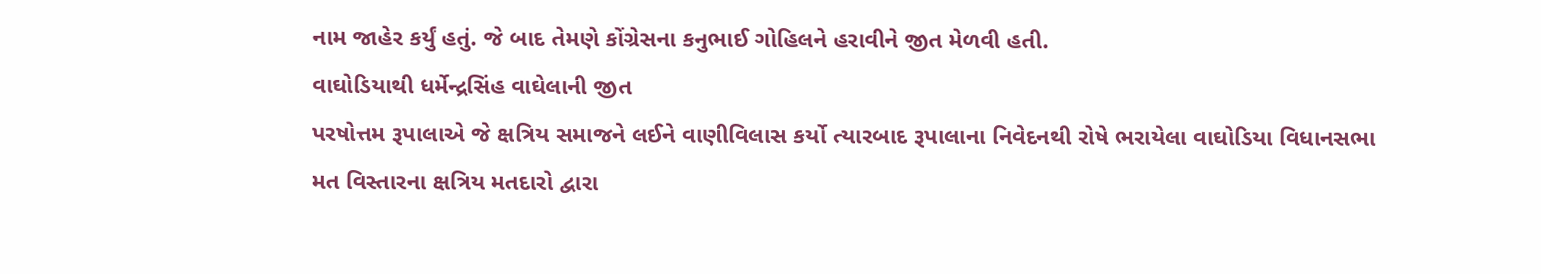નામ જાહેર કર્યું હતું. જે બાદ તેમણે કોંગ્રેસના કનુભાઈ ગોહિલને હરાવીને જીત મેળવી હતી.
વાઘોડિયાથી ધર્મેન્દ્રસિંહ વાઘેલાની જીત
પરષોત્તમ રૂપાલાએ જે ક્ષત્રિય સમાજને લઈને વાણીવિલાસ કર્યો ત્યારબાદ રૂપાલાના નિવેદનથી રોષે ભરાયેલા વાઘોડિયા વિધાનસભા મત વિસ્તારના ક્ષત્રિય મતદારો દ્વારા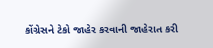કોંગ્રેસને ટેકો જાહેર કરવાની જાહેરાત કરી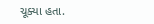ચૂક્યા હતા.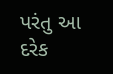પરંતુ આ દરેક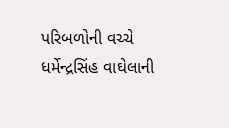પરિબળોની વચ્ચે ધર્મેન્દ્રસિંહ વાઘેલાની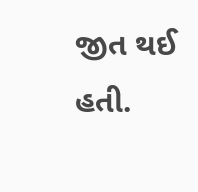જીત થઈ હતી.